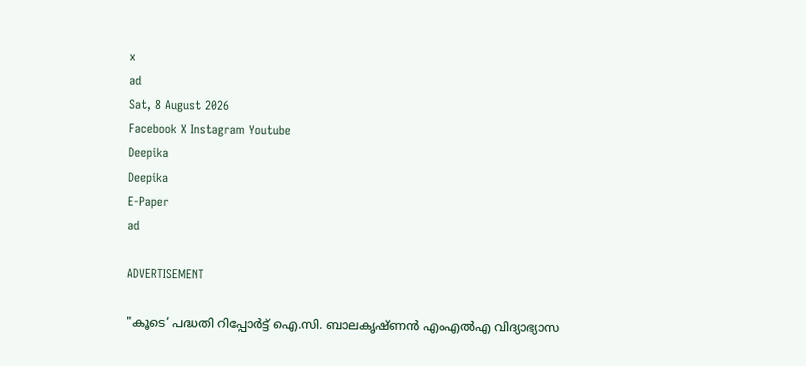x
ad
Sat, 8 August 2026
Facebook X Instagram Youtube
Deepika
Deepika
E-Paper
ad

ADVERTISEMENT

"കൂടെ’ പദ്ധതി റിപ്പോർട്ട് ഐ.സി. ബാലകൃഷ്ണൻ എംഎൽഎ വിദ്യാഭ്യാസ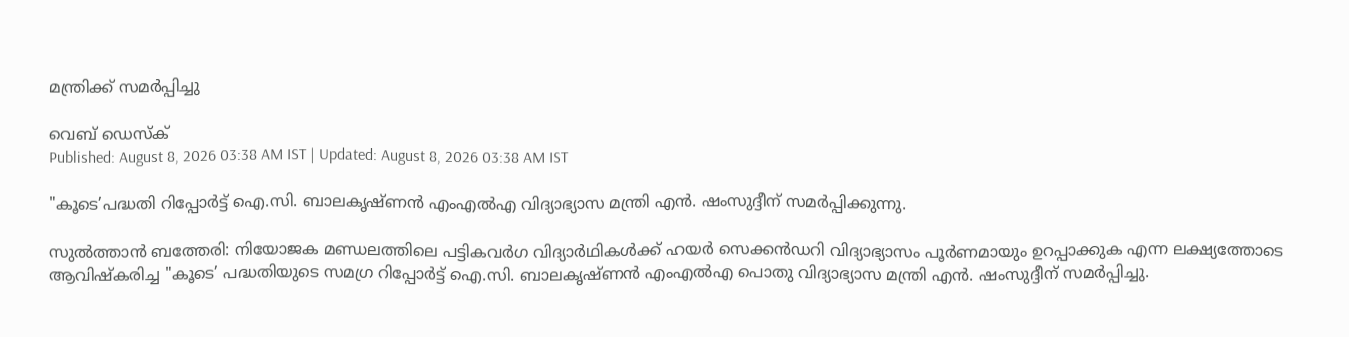മന്ത്രിക്ക് സമർപ്പിച്ചു

വെബ് ഡെസ്ക്
Published: August 8, 2026 03:38 AM IST | Updated: August 8, 2026 03:38 AM IST

"കൂടെ’പദ്ധതി റിപ്പോർട്ട് ഐ.സി. ബാലകൃഷ്ണൻ എംഎൽഎ വിദ്യാഭ്യാസ മന്ത്രി എൻ. ഷംസുദ്ദീന് സമർപ്പിക്കുന്നു.

സുൽത്താൻ ബത്തേരി: നിയോജക മണ്ഡലത്തിലെ പട്ടികവർഗ വിദ്യാർഥികൾക്ക് ഹയർ സെക്കൻഡറി വിദ്യാഭ്യാസം പൂർണമായും ഉറപ്പാക്കുക എന്ന ലക്ഷ്യത്തോടെ ആവിഷ്കരിച്ച "കൂടെ’ പദ്ധതിയുടെ സമഗ്ര റിപ്പോർട്ട് ഐ.സി. ബാലകൃഷ്ണൻ എംഎൽഎ പൊതു വിദ്യാഭ്യാസ മന്ത്രി എൻ. ഷംസുദ്ദീന് സമർപ്പിച്ചു.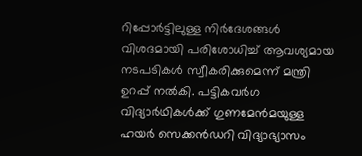റിപ്പോർട്ടിലുള്ള നിർദേശങ്ങൾ വിശദമായി പരിശോധിച്ച് ആവശ്യമായ നടപടികൾ സ്വീകരിക്കുമെന്ന് മന്ത്രി ഉറപ്പ് നൽകി. പട്ടികവർഗ വിദ്യാർഥികൾക്ക് ഗുണമേൻമയുള്ള ഹയർ സെക്കൻഡറി വിദ്യാഭ്യാസം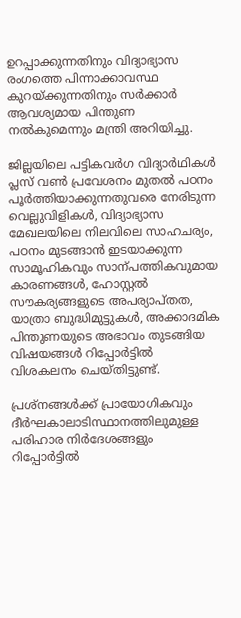ഉറപ്പാക്കുന്നതിനും വിദ്യാഭ്യാസ രംഗത്തെ പിന്നാക്കാവസ്ഥ കുറയ്ക്കുന്നതിനും സർക്കാർ ആവശ്യമായ പിന്തുണ നൽകുമെന്നും മന്ത്രി അറിയിച്ചു.

ജില്ലയിലെ പട്ടികവർഗ വിദ്യാർഥികൾ പ്ലസ് വണ്‍ പ്രവേശനം മുതൽ പഠനം പൂർത്തിയാക്കുന്നതുവരെ നേരിടുന്ന വെല്ലുവിളികൾ, വിദ്യാഭ്യാസ മേഖലയിലെ നിലവിലെ സാഹചര്യം, പഠനം മുടങ്ങാൻ ഇടയാക്കുന്ന സാമൂഹികവും സാന്പത്തികവുമായ കാരണങ്ങൾ, ഹോസ്റ്റൽ സൗകര്യങ്ങളുടെ അപര്യാപ്തത, യാത്രാ ബുദ്ധിമുട്ടുകൾ, അക്കാദമിക പിന്തുണയുടെ അഭാവം തുടങ്ങിയ വിഷയങ്ങൾ റിപ്പോർട്ടിൽ വിശകലനം ചെയ്തിട്ടുണ്ട്.

പ്രശ്നങ്ങൾക്ക് പ്രായോഗികവും ദീർഘകാലാടിസ്ഥാനത്തിലുമുള്ള പരിഹാര നിർദേശങ്ങളും റിപ്പോർട്ടിൽ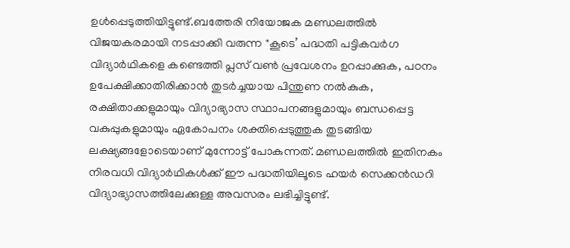ഉൾപ്പെടുത്തിയിട്ടുണ്ട്.ബത്തേരി നിയോജക മണ്ഡലത്തിൽ വിജയകരമായി നടപ്പാക്കി വരുന്ന "കൂടെ’ പദ്ധതി പട്ടികവർഗ വിദ്യാർഥികളെ കണ്ടെത്തി പ്ലസ് വണ്‍ പ്രവേശനം ഉറപ്പാക്കുക, പഠനം ഉപേക്ഷിക്കാതിരിക്കാൻ തുടർച്ചയായ പിന്തുണ നൽകുക, രക്ഷിതാക്കളുമായും വിദ്യാഭ്യാസ സ്ഥാപനങ്ങളുമായും ബന്ധപ്പെട്ട വകുപ്പുകളുമായും ഏകോപനം ശക്തിപ്പെടുത്തുക തുടങ്ങിയ ലക്ഷ്യങ്ങളോടെയാണ് മുന്നോട്ട് പോകുന്നത്. മണ്ഡലത്തിൽ ഇതിനകം നിരവധി വിദ്യാർഥികൾക്ക് ഈ പദ്ധതിയിലൂടെ ഹയർ സെക്കൻഡറി വിദ്യാഭ്യാസത്തിലേക്കുള്ള അവസരം ലഭിച്ചിട്ടുണ്ട്.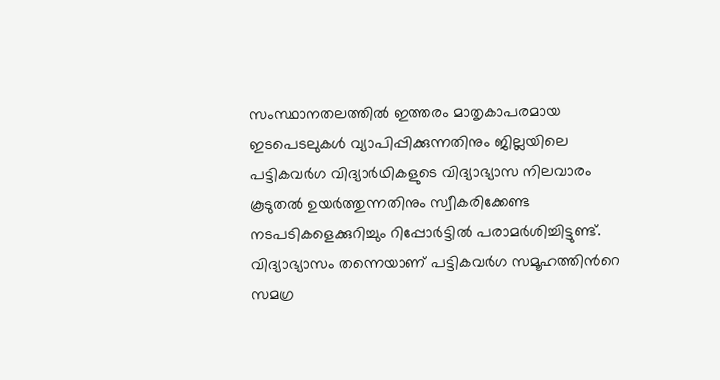സംസ്ഥാനതലത്തിൽ ഇത്തരം മാതൃകാപരമായ ഇടപെടലുകൾ വ്യാപിപ്പിക്കുന്നതിനും ജില്ലയിലെ പട്ടികവർഗ വിദ്യാർഥികളുടെ വിദ്യാഭ്യാസ നിലവാരം കൂടുതൽ ഉയർത്തുന്നതിനും സ്വീകരിക്കേണ്ട നടപടികളെക്കുറിച്ചും റിപ്പോർട്ടിൽ പരാമർശിച്ചിട്ടുണ്ട്.
വിദ്യാഭ്യാസം തന്നെയാണ് പട്ടികവർഗ സമൂഹത്തിന്‍റെ സമഗ്ര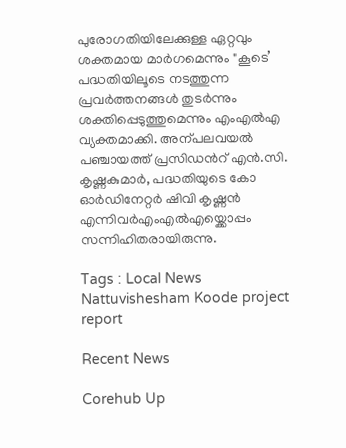പുരോഗതിയിലേക്കുള്ള ഏറ്റവും ശക്തമായ മാർഗമെന്നും "കൂടെ’ പദ്ധതിയിലൂടെ നടത്തുന്ന പ്രവർത്തനങ്ങൾ തുടർന്നും ശക്തിപ്പെടുത്തുമെന്നും എംഎൽഎ വ്യക്തമാക്കി. അന്പലവയൽ പഞ്ചായത്ത് പ്രസിഡന്‍റ് എൻ.സി. കൃഷ്ണകുമാർ, പദ്ധതിയുടെ കോ ഓർഡിനേറ്റർ ഷിവി കൃഷ്ണൻ എന്നിവർഎംഎൽഎയ്ക്കൊപ്പം സന്നിഹിതരായിരുന്നു.

Tags : Local News Nattuvishesham Koode project report

Recent News

Corehub Up